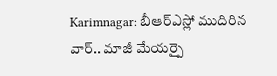Karimnagar: బీఆర్ఎస్లో ముదిరిన వార్.. మాజీ మేయర్పై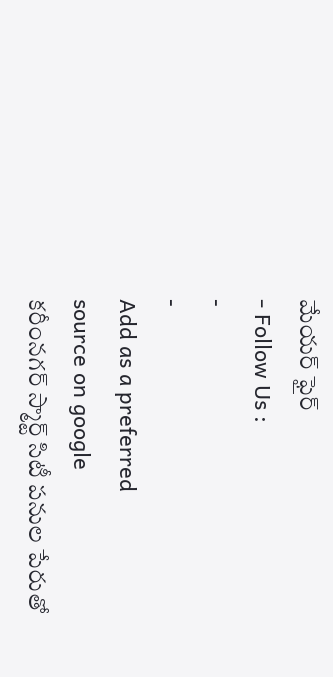మేయర్ ఫైర్
- Follow Us :
-
-
Add as a preferred
source on google
కరీంనగర్ స్మార్ట్ సిటీ పనుల పేరుతో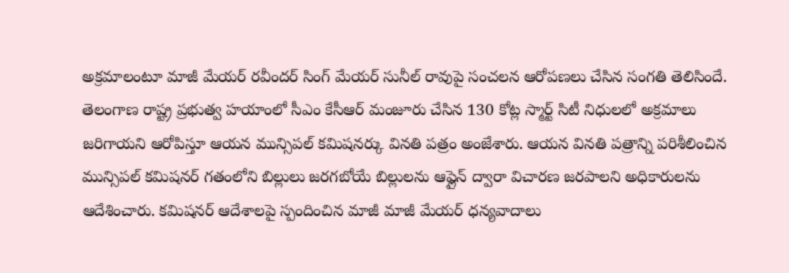అక్రమాలంటూ మాజీ మేయర్ రవీందర్ సింగ్ మేయర్ సునీల్ రావుపై సంచలన ఆరోపణలు చేసిన సంగతి తెలిసిందే. తెలంగాణ రాష్ట్ర ప్రభుత్వ హయాంలో సీఎం కేసీఆర్ మంజూరు చేసిన 130 కోట్ల స్మార్ట్ సిటీ నిధులలో అక్రమాలు జరిగాయని ఆరోపిస్తూ ఆయన మున్సిపల్ కమిషనర్కు వినతి పత్రం అంజేశారు. ఆయన వినతి పత్రాన్ని పరిశీలించిన మున్సిపల్ కమిషనర్ గతంలోని బిల్లులు జరగబోయే బిల్లులను ఆఫ్లైన్ ద్వారా విచారణ జరపాలని అధికారులను ఆదేశించారు. కమిషనర్ ఆదేశాలపై స్పందించిన మాజీ మాజీ మేయర్ ధన్యవాదాలు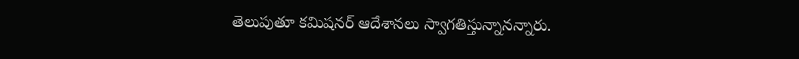తెలుపుతూ కమిషనర్ ఆదేశానలు స్వాగతిస్తున్నానన్నారు.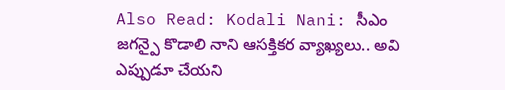Also Read: Kodali Nani: సీఎం జగన్పై కొడాలి నాని ఆసక్తికర వ్యాఖ్యలు.. అవి ఎప్పుడూ చేయని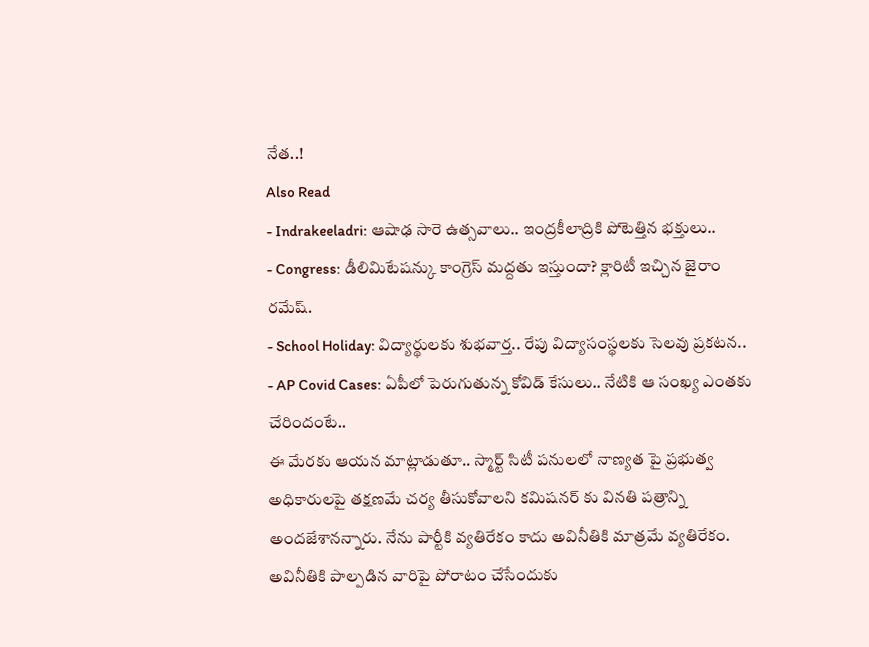నేత..!
Also Read
- Indrakeeladri: ఆషాఢ సారె ఉత్సవాలు.. ఇంద్రకీలాద్రికి పోటెత్తిన భక్తులు..
- Congress: డీలిమిటేషన్కు కాంగ్రెస్ మద్దతు ఇస్తుందా? క్లారిటీ ఇచ్చిన జైరాం రమేష్.
- School Holiday: విద్యార్థులకు శుభవార్త.. రేపు విద్యాసంస్థలకు సెలవు ప్రకటన..
- AP Covid Cases: ఏపీలో పెరుగుతున్న కోవిడ్ కేసులు.. నేటికి ఆ సంఖ్య ఎంతకు చేరిందంటే..
ఈ మేరకు ఆయన మాట్లాడుతూ.. స్మార్ట్ సిటీ పనులలో నాణ్యత పై ప్రభుత్వ అధికారులపై తక్షణమే చర్య తీసుకోవాలని కమిషనర్ కు వినతి పత్రాన్ని అందజేశానన్నారు. నేను పార్టీకి వ్యతిరేకం కాదు అవినీతికి మాత్రమే వ్యతిరేకం. అవినీతికి పాల్పడిన వారిపై పోరాటం చేసేందుకు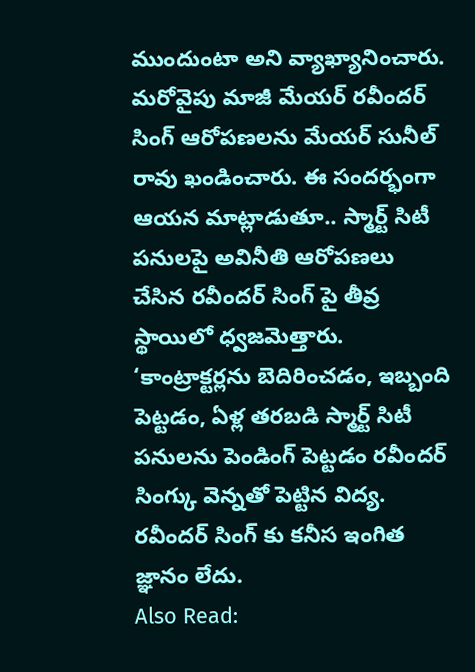ముందుంటా అని వ్యాఖ్యానించారు. మరోవైపు మాజీ మేయర్ రవీందర్ సింగ్ ఆరోపణలను మేయర్ సునీల్ రావు ఖండించారు. ఈ సందర్భంగా ఆయన మాట్లాడుతూ.. స్మార్ట్ సిటీ పనులపై అవినీతి ఆరోపణలు చేసిన రవీందర్ సింగ్ పై తీవ్ర స్థాయిలో ధ్వజమెత్తారు. ‘కాంట్రాక్టర్లను బెదిరించడం, ఇబ్బంది పెట్టడం, ఏళ్ల తరబడి స్మార్ట్ సిటీ పనులను పెండింగ్ పెట్టడం రవీందర్ సింగ్కు వెన్నతో పెట్టిన విద్య. రవీందర్ సింగ్ కు కనీస ఇంగిత జ్ఞానం లేదు.
Also Read: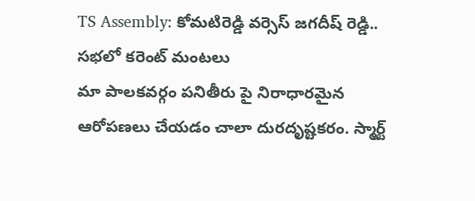TS Assembly: కోమటిరెడ్డి వర్సెస్ జగదీష్ రెడ్డి.. సభలో కరెంట్ మంటలు
మా పాలకవర్గం పనితీరు పై నిరాధారమైన ఆరోపణలు చేయడం చాలా దురదృష్టకరం. స్మార్ట్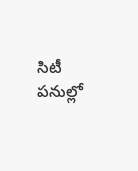సిటీ పనుల్లో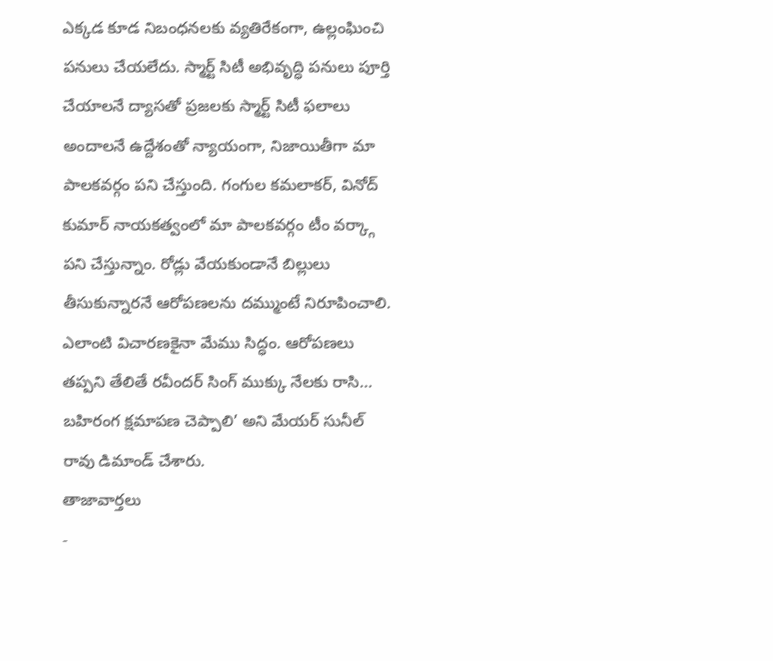ఎక్కడ కూడ నిబంధనలకు వ్యతిరేకంగా, ఉల్లంఘించి పనులు చేయలేదు. స్మార్ట్ సిటీ అభివృద్ధి పనులు పూర్తి చేయాలనే ద్యాసతో ప్రజలకు స్మార్ట్ సిటీ ఫలాలు అందాలనే ఉద్దేశంతో న్యాయంగా, నిజాయితీగా మా పాలకవర్గం పని చేస్తుంది. గంగుల కమలాకర్, వినోద్ కుమార్ నాయకత్వంలో మా పాలకవర్గం టీం వర్క్గా పని చేస్తున్నాం. రోడ్లు వేయకుండానే బిల్లులు తీసుకున్నారనే ఆరోపణలను దమ్ముంటే నిరూపించాలి. ఎలాంటి విచారణకైనా మేము సిద్ధం. ఆరోపణలు తప్పని తేలితే రవీందర్ సింగ్ ముక్కు నేలకు రాసి… బహిరంగ క్షమాపణ చెప్పాలి’ అని మేయర్ సునీల్ రావు డిమాండ్ చేశారు.
తాజావార్తలు
-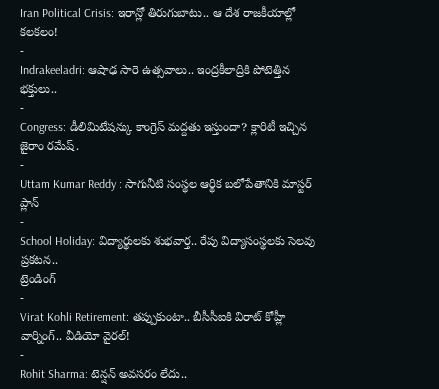Iran Political Crisis: ఇరాన్లో తిరుగుబాటు.. ఆ దేశ రాజకీయాల్లో కలకలం!
-
Indrakeeladri: ఆషాఢ సారె ఉత్సవాలు.. ఇంద్రకీలాద్రికి పోటెత్తిన భక్తులు..
-
Congress: డీలిమిటేషన్కు కాంగ్రెస్ మద్దతు ఇస్తుందా? క్లారిటీ ఇచ్చిన జైరాం రమేష్.
-
Uttam Kumar Reddy : సాగునీటి సంస్థల ఆర్థిక బలోపేతానికి మాస్టర్ ప్లాన్
-
School Holiday: విద్యార్థులకు శుభవార్త.. రేపు విద్యాసంస్థలకు సెలవు ప్రకటన..
ట్రెండింగ్
-
Virat Kohli Retirement: తప్పుకుంటా.. బీసీసీఐకి విరాట్ కోహ్లీ వార్నింగ్.. వీడియో వైరల్!
-
Rohit Sharma: టెన్షన్ అవసరం లేదు..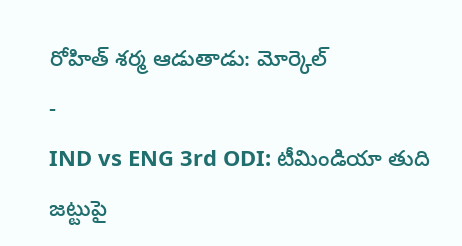రోహిత్ శర్మ ఆడుతాడు: మోర్కెల్
-
IND vs ENG 3rd ODI: టీమిండియా తుది జట్టుపై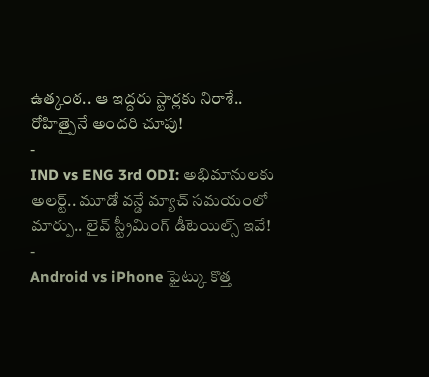ఉత్కంఠ.. ఆ ఇద్దరు స్టార్లకు నిరాశే.. రోహిత్పైనే అందరి చూపు!
-
IND vs ENG 3rd ODI: అభిమానులకు అలర్ట్.. మూడో వన్డే మ్యాచ్ సమయంలో మార్పు.. లైవ్ స్ట్రీమింగ్ డీటెయిల్స్ ఇవే!
-
Android vs iPhone ఫైట్కు కొత్త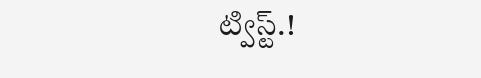ట్విస్ట్.!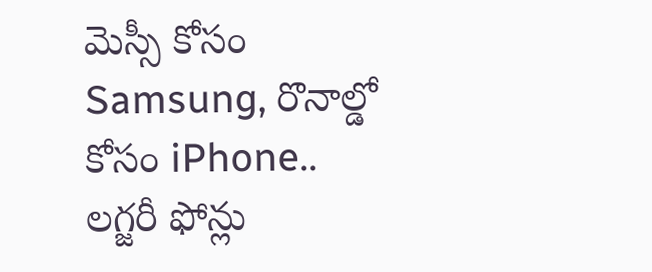మెస్సీ కోసం Samsung, రొనాల్డో కోసం iPhone.. లగ్జరీ ఫోన్లు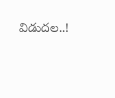విడుదల..!